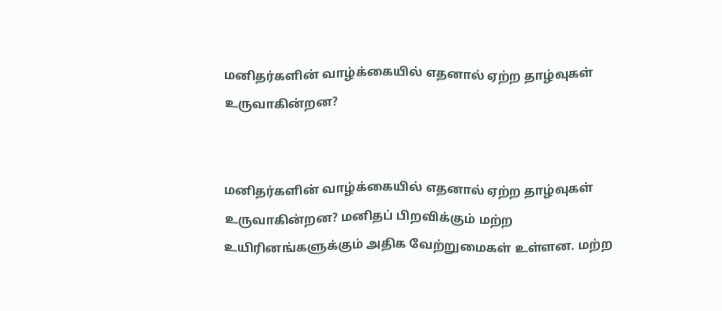மனிதர்களின் வாழ்க்கையில் எதனால் ஏற்ற தாழ்வுகள் உருவாகின்றன?


மனிதர்களின் வாழ்க்கையில் எதனால் ஏற்ற தாழ்வுகள் உருவாகின்றன? மனிதப் பிறவிக்கும் மற்ற உயிரினங்களுக்கும் அதிக வேற்றுமைகள் உள்ளன. மற்ற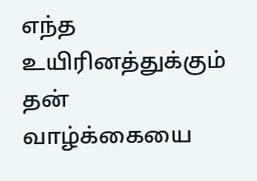எந்த உயிரினத்துக்கும் தன் வாழ்க்கையை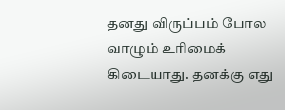தனது விருப்பம் போல வாழும் உரிமைக் கிடையாது. தனக்கு எது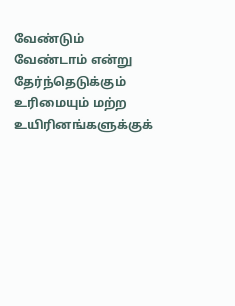வேண்டும் வேண்டாம் என்று தேர்ந்தெடுக்கும் உரிமையும் மற்ற உயிரினங்களுக்குக்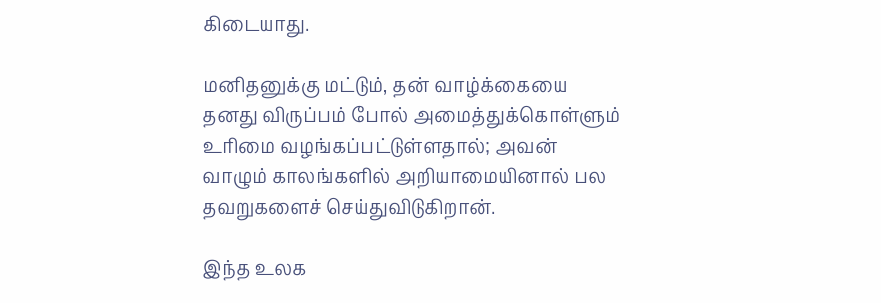கிடையாது.

மனிதனுக்கு மட்டும், தன் வாழ்க்கையை தனது விருப்பம் போல் அமைத்துக்கொள்ளும் உரிமை வழங்கப்பட்டுள்ளதால்; அவன் வாழும் காலங்களில் அறியாமையினால் பல தவறுகளைச் செய்துவிடுகிறான்.

இந்த உலக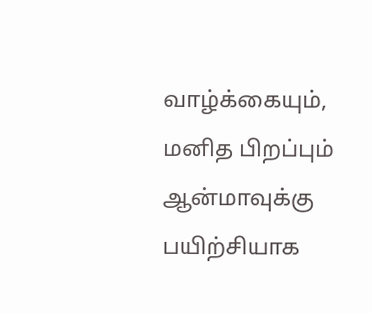வாழ்க்கையும், மனித பிறப்பும் ஆன்மாவுக்கு பயிற்சியாக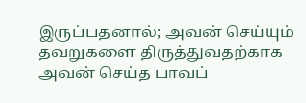இருப்பதனால்; அவன் செய்யும் தவறுகளை திருத்துவதற்காக அவன் செய்த பாவப்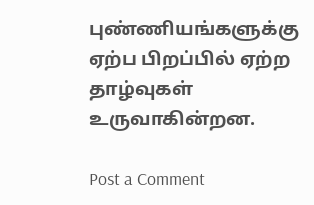புண்ணியங்களுக்கு ஏற்ப பிறப்பில் ஏற்ற தாழ்வுகள் உருவாகின்றன.

Post a Comment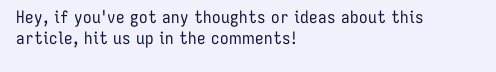Hey, if you've got any thoughts or ideas about this article, hit us up in the comments!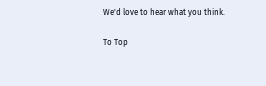We'd love to hear what you think.

To Top